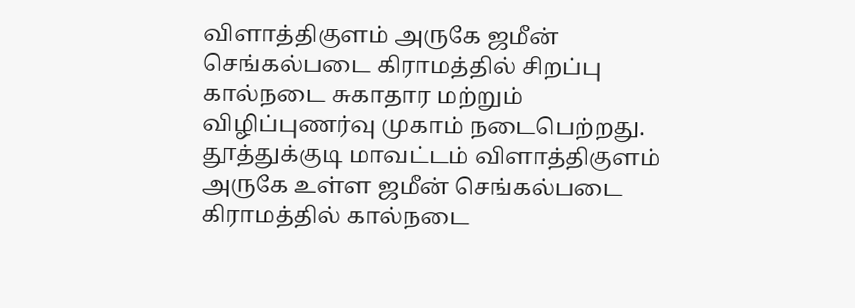விளாத்திகுளம் அருகே ஜமீன் செங்கல்படை கிராமத்தில் சிறப்பு கால்நடை சுகாதார மற்றும் விழிப்புணர்வு முகாம் நடைபெற்றது. தூத்துக்குடி மாவட்டம் விளாத்திகுளம் அருகே உள்ள ஜமீன் செங்கல்படை கிராமத்தில் கால்நடை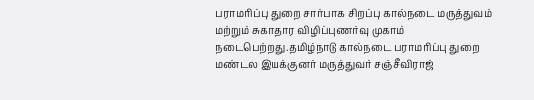பராமரிப்பு துறை சார்பாக சிறப்பு கால்நடை மருத்துவம் மற்றும் சுகாதார விழிப்புணர்வு முகாம் நடைபெற்றது.தமிழ்நாடு கால்நடை பராமரிப்பு துறை மண்டல இயக்குனர் மருத்துவர் சஞ்சீவிராஜ்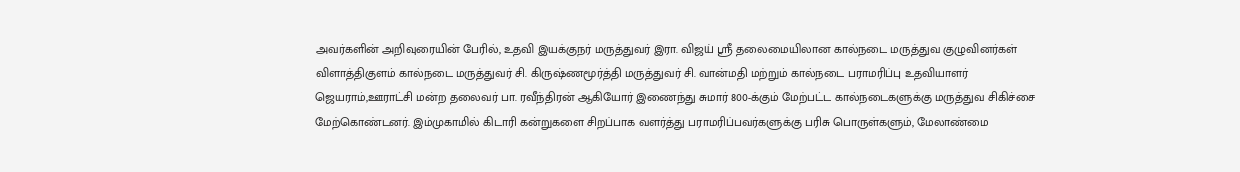அவர்களின் அறிவுரையின் பேரில், உதவி இயக்குநர் மருத்துவர் இரா. விஜய் ஸ்ரீ தலைமையிலான கால்நடை மருத்துவ குழுவினர்கள் விளாத்திகுளம் கால்நடை மருத்துவர் சி. கிருஷ்ணமூர்த்தி மருத்துவர் சி. வான்மதி மற்றும் கால்நடை பராமரிப்பு உதவியாளர் ஜெயராம்,ஊராட்சி மன்ற தலைவர் பா. ரவீந்திரன் ஆகியோர் இணைந்து சுமார் 800-க்கும் மேற்பட்ட கால்நடைகளுக்கு மருத்துவ சிகிச்சை மேற்கொண்டனர். இம்முகாமில் கிடாரி கன்றுகளை சிறப்பாக வளர்த்து பராமரிப்பவர்களுக்கு பரிசு பொருள்களும், மேலாண்மை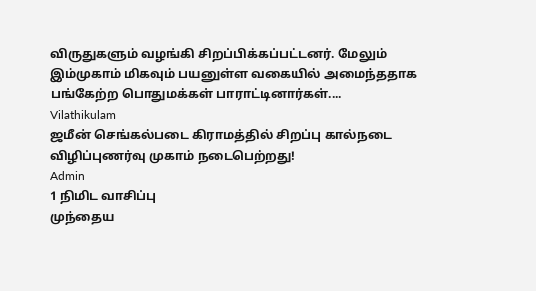விருதுகளும் வழங்கி சிறப்பிக்கப்பட்டனர். மேலும் இம்முகாம் மிகவும் பயனுள்ள வகையில் அமைந்ததாக பங்கேற்ற பொதுமக்கள் பாராட்டினார்கள்....
Vilathikulam
ஜமீன் செங்கல்படை கிராமத்தில் சிறப்பு கால்நடை விழிப்புணர்வு முகாம் நடைபெற்றது!
Admin
1 நிமிட வாசிப்பு
முந்தைய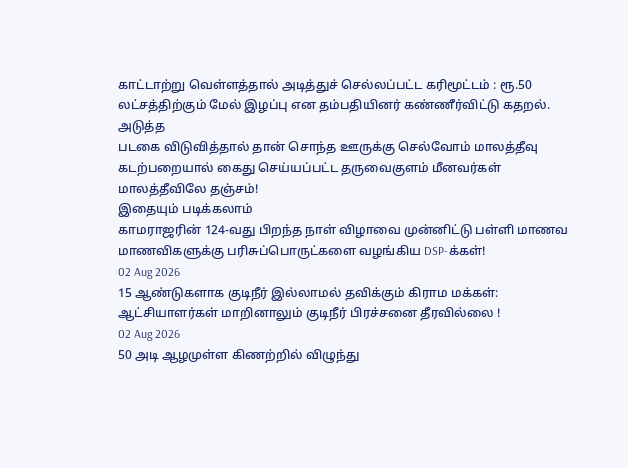காட்டாற்று வெள்ளத்தால் அடித்துச் செல்லப்பட்ட கரிமூட்டம் : ரூ.50 லட்சத்திற்கும் மேல் இழப்பு என தம்பதியினர் கண்ணீர்விட்டு கதறல்.
அடுத்த
படகை விடுவித்தால் தான் சொந்த ஊருக்கு செல்வோம் மாலத்தீவு கடற்பறையால் கைது செய்யப்பட்ட தருவைகுளம் மீனவர்கள் மாலத்தீவிலே தஞ்சம்!
இதையும் படிக்கலாம்
காமராஜரின் 124-வது பிறந்த நாள் விழாவை முன்னிட்டு பள்ளி மாணவ மாணவிகளுக்கு பரிசுப்பொருட்களை வழங்கிய DSP-க்கள்!
02 Aug 2026
15 ஆண்டுகளாக குடிநீர் இல்லாமல் தவிக்கும் கிராம மக்கள்: ஆட்சியாளர்கள் மாறினாலும் குடிநீர் பிரச்சனை தீரவில்லை !
02 Aug 2026
50 அடி ஆழமுள்ள கிணற்றில் விழுந்து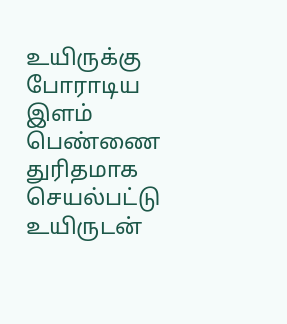உயிருக்கு போராடிய இளம் பெண்ணை துரிதமாக செயல்பட்டு உயிருடன்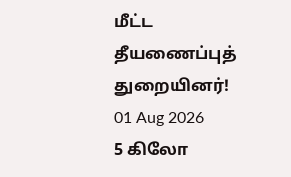மீட்ட தீயணைப்புத் துறையினர்!
01 Aug 2026
5 கிலோ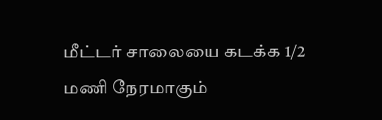மீட்டர் சாலையை கடக்க 1/2 மணி நேரமாகும்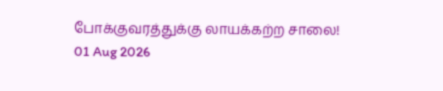போக்குவரத்துக்கு லாயக்கற்ற சாலை!
01 Aug 2026